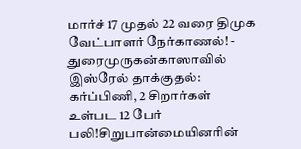மார்ச் 17 முதல் 22 வரை திமுக வேட்பாளர் நேர்காணல்! - துரைமுருகன்காஸாவில் இஸ்ரேல் தாக்குதல்: கர்ப்பிணி, 2 சிறார்கள் உள்பட 12 பேர் பலி!சிறுபான்மையினரின்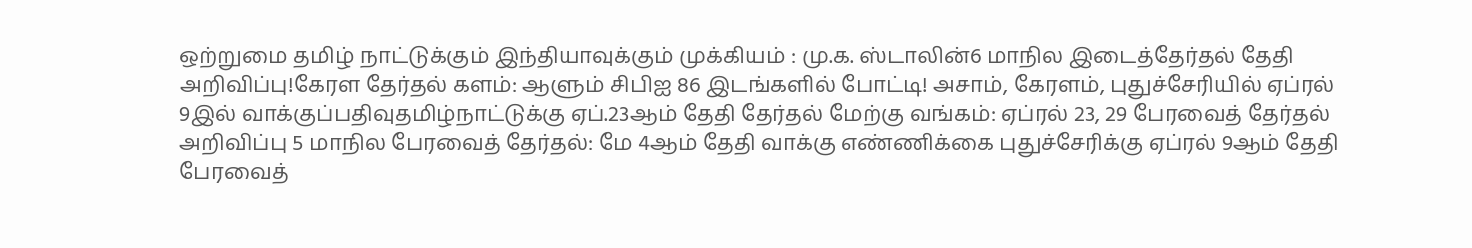ஒற்றுமை தமிழ் நாட்டுக்கும் இந்தியாவுக்கும் முக்கியம் : மு.க. ஸ்டாலின்6 மாநில இடைத்தேர்தல் தேதி அறிவிப்பு!கேரள தேர்தல் களம்: ஆளும் சிபிஐ 86 இடங்களில் போட்டி! அசாம், கேரளம், புதுச்சேரியில் ஏப்ரல் 9இல் வாக்குப்பதிவுதமிழ்நாட்டுக்கு ஏப்.23ஆம் தேதி தேர்தல் மேற்கு வங்கம்: ஏப்ரல் 23, 29 பேரவைத் தேர்தல் அறிவிப்பு 5 மாநில பேரவைத் தேர்தல்: மே 4ஆம் தேதி வாக்கு எண்ணிக்கை புதுச்சேரிக்கு ஏப்ரல் 9ஆம் தேதி பேரவைத்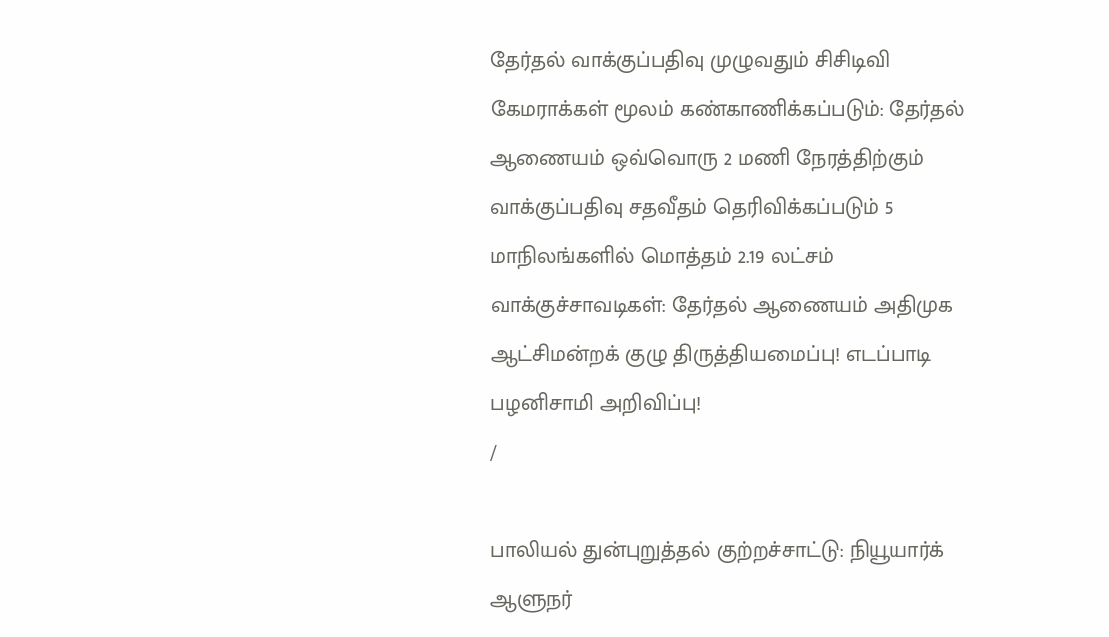தேர்தல் வாக்குப்பதிவு முழுவதும் சிசிடிவி கேமராக்கள் மூலம் கண்காணிக்கப்படும்: தேர்தல் ஆணையம் ஒவ்வொரு 2 மணி நேரத்திற்கும் வாக்குப்பதிவு சதவீதம் தெரிவிக்கப்படும் 5 மாநிலங்களில் மொத்தம் 2.19 லட்சம் வாக்குச்சாவடிகள்: தேர்தல் ஆணையம் அதிமுக ஆட்சிமன்றக் குழு திருத்தியமைப்பு! எடப்பாடி பழனிசாமி அறிவிப்பு!
/

பாலியல் துன்புறுத்தல் குற்றச்சாட்டு: நியூயார்க் ஆளுநர்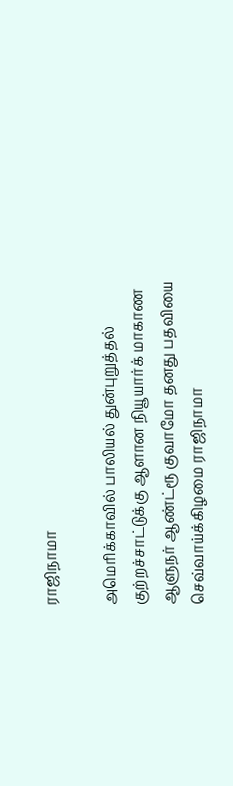ராஜிநாமா

அமெரிக்காவில் பாலியல் துன்புறுத்தல் குற்றச்சாட்டுக்கு ஆளான நியூயார்க் மாகாண ஆளுநர் ஆண்ட்ரூ குவாமோ தனது பதவியை செவ்வாய்க்கிழமை ராஜிநாமா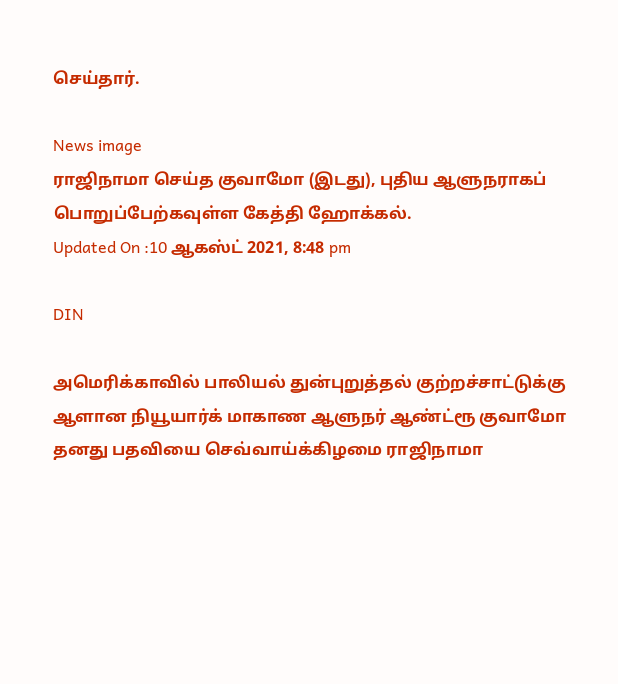செய்தார்.

News image
ராஜிநாமா செய்த குவாமோ (இடது), புதிய ஆளுநராகப் பொறுப்பேற்கவுள்ள கேத்தி ஹோக்கல்.
Updated On :10 ஆகஸ்ட் 2021, 8:48 pm

DIN

அமெரிக்காவில் பாலியல் துன்புறுத்தல் குற்றச்சாட்டுக்கு ஆளான நியூயார்க் மாகாண ஆளுநர் ஆண்ட்ரூ குவாமோ தனது பதவியை செவ்வாய்க்கிழமை ராஜிநாமா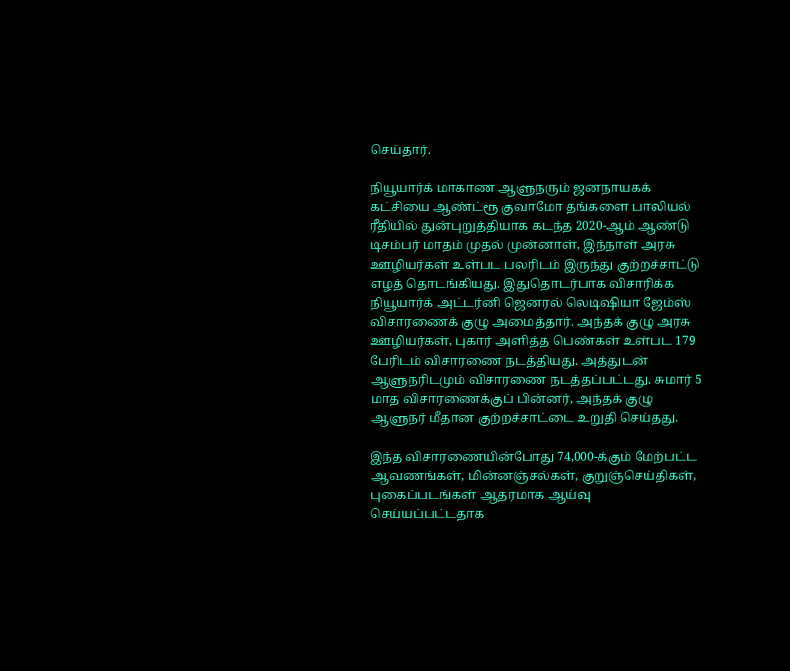செய்தார்.

நியூயார்க் மாகாண ஆளுநரும் ஜனநாயகக் கட்சியை ஆண்ட்ரூ குவாமோ தங்களை பாலியல் ரீதியில் துன்புறுத்தியாக கடந்த 2020-ஆம் ஆண்டு டிசம்பர் மாதம் முதல் முன்னாள், இந்நாள் அரசு ஊழியர்கள் உள்பட பலரிடம் இருந்து குற்றச்சாட்டு எழத் தொடங்கியது. இதுதொடர்பாக விசாரிக்க நியூயார்க் அட்டர்னி ஜெனரல் லெடிஷியா ஜேம்ஸ் விசாரணைக் குழு அமைத்தார். அந்தக் குழு அரசு ஊழியர்கள், புகார் அளித்த பெண்கள் உள்பட 179 பேரிடம் விசாரணை நடத்தியது. அத்துடன் ஆளுநரிடமும் விசாரணை நடத்தப்பட்டது. சுமார் 5 மாத விசாரணைக்குப் பின்னர், அந்தக் குழு ஆளுநர் மீதான குற்றச்சாட்டை உறுதி செய்தது.

இந்த விசாரணையின்போது 74,000-க்கும் மேற்பட்ட ஆவணங்கள், மின்னஞ்சல்கள், குறுஞ்செய்திகள், புகைப்படங்கள் ஆதரமாக ஆய்வு செய்யப்பட்டதாக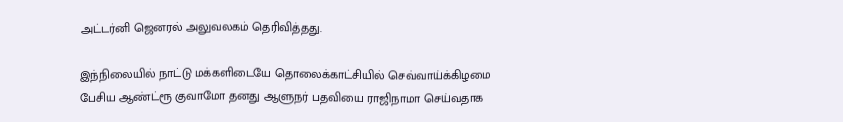அட்டர்னி ஜெனரல் அலுவலகம் தெரிவித்தது.

இந்நிலையில் நாட்டு மக்களிடையே தொலைக்காட்சியில் செவ்வாய்க்கிழமை பேசிய ஆண்ட்ரூ குவாமோ தனது ஆளுநர் பதவியை ராஜிநாமா செய்வதாக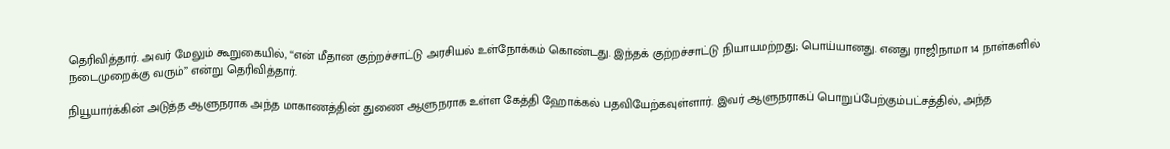தெரிவித்தார். அவர் மேலும் கூறுகையில், ‘‘என் மீதான குற்றச்சாட்டு அரசியல் உள்நோக்கம் கொண்டது. இந்தக் குற்றச்சாட்டு நியாயமற்றது; பொய்யானது. எனது ராஜிநாமா 14 நாள்களில் நடைமுறைக்கு வரும்’’ என்று தெரிவித்தார்.

நியூயார்க்கின் அடுத்த ஆளுநராக அந்த மாகாணத்தின் துணை ஆளுநராக உள்ள கேத்தி ஹோக்கல் பதவியேற்கவுள்ளார். இவர் ஆளுநராகப் பொறுப்பேற்கும்பட்சத்தில், அந்த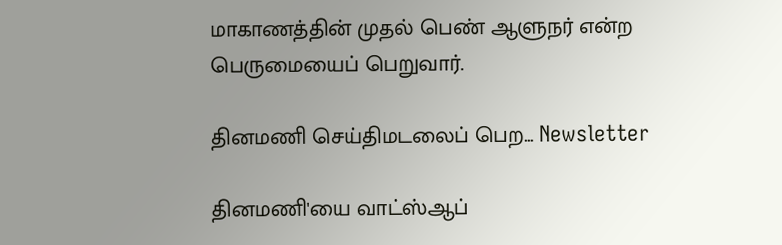மாகாணத்தின் முதல் பெண் ஆளுநர் என்ற பெருமையைப் பெறுவார்.

தினமணி செய்திமடலைப் பெற... Newsletter

தினமணி'யை வாட்ஸ்ஆப்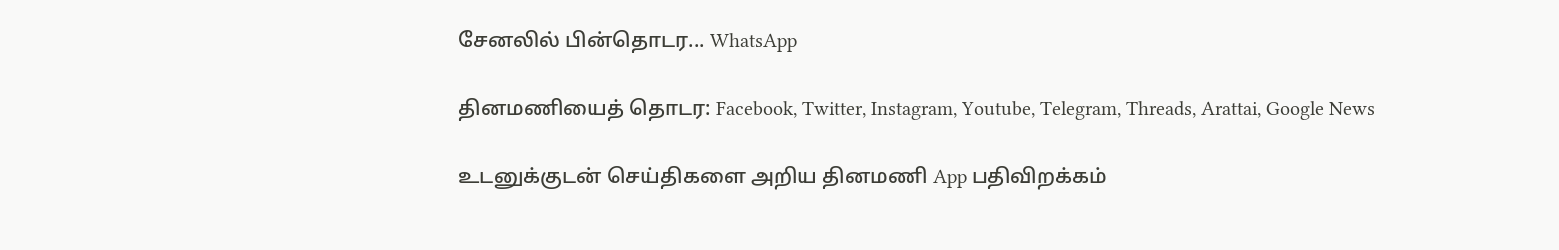சேனலில் பின்தொடர... WhatsApp

தினமணியைத் தொடர: Facebook, Twitter, Instagram, Youtube, Telegram, Threads, Arattai, Google News

உடனுக்குடன் செய்திகளை அறிய தினமணி App பதிவிறக்கம்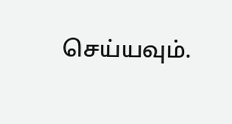செய்யவும்.